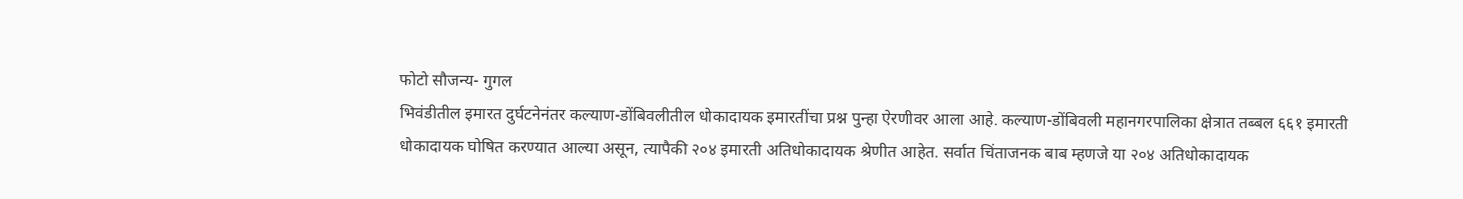फोटो सौजन्य- गुगल
भिवंडीतील इमारत दुर्घटनेनंतर कल्याण-डोंबिवलीतील धोकादायक इमारतींचा प्रश्न पुन्हा ऐरणीवर आला आहे. कल्याण-डोंबिवली महानगरपालिका क्षेत्रात तब्बल ६६१ इमारती धोकादायक घोषित करण्यात आल्या असून, त्यापैकी २०४ इमारती अतिधोकादायक श्रेणीत आहेत. सर्वात चिंताजनक बाब म्हणजे या २०४ अतिधोकादायक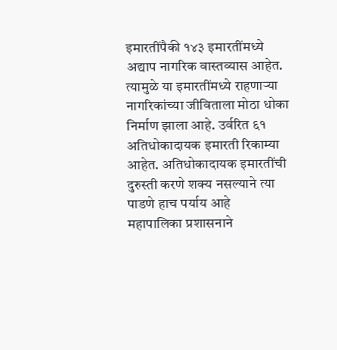इमारतींपैकी १४३ इमारतींमध्ये अद्याप नागरिक वास्तव्यास आहेत. त्यामुळे या इमारतींमध्ये राहणाऱ्या नागरिकांच्या जीविताला मोठा धोका निर्माण झाला आहे. उर्वरित ६१ अतिधोकादायक इमारती रिकाम्या आहेत. अतिधोकादायक इमारतींची दुरुस्ती करणे शक्य नसल्याने त्या पाडणे हाच पर्याय आहे
महापालिका प्रशासनाने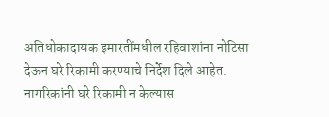अतिधोकादायक इमारतींमधील रहिवाशांना नोटिसा देऊन घरे रिकामी करण्याचे निर्देश दिले आहेत. नागरिकांनी घरे रिकामी न केल्यास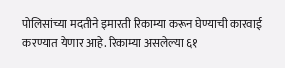पोलिसांच्या मदतीने इमारती रिकाम्या करून घेण्याची कारवाई करण्यात येणार आहे. रिकाम्या असलेल्या ६१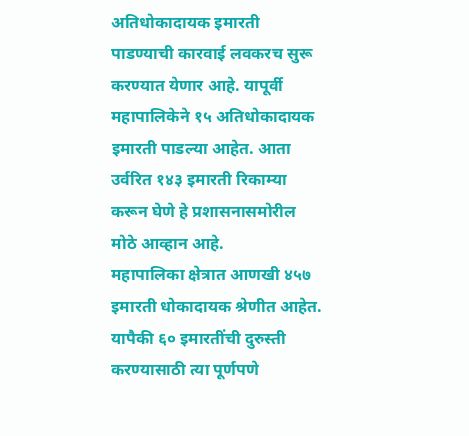अतिधोकादायक इमारती पाडण्याची कारवाई लवकरच सुरू करण्यात येणार आहे. यापूर्वी महापालिकेने १५ अतिधोकादायक इमारती पाडल्या आहेत. आता उर्वरित १४३ इमारती रिकाम्या करून घेणे हे प्रशासनासमोरील मोठे आव्हान आहे.
महापालिका क्षेत्रात आणखी ४५७ इमारती धोकादायक श्रेणीत आहेत. यापैकी ६० इमारतींची दुरुस्ती करण्यासाठी त्या पूर्णपणे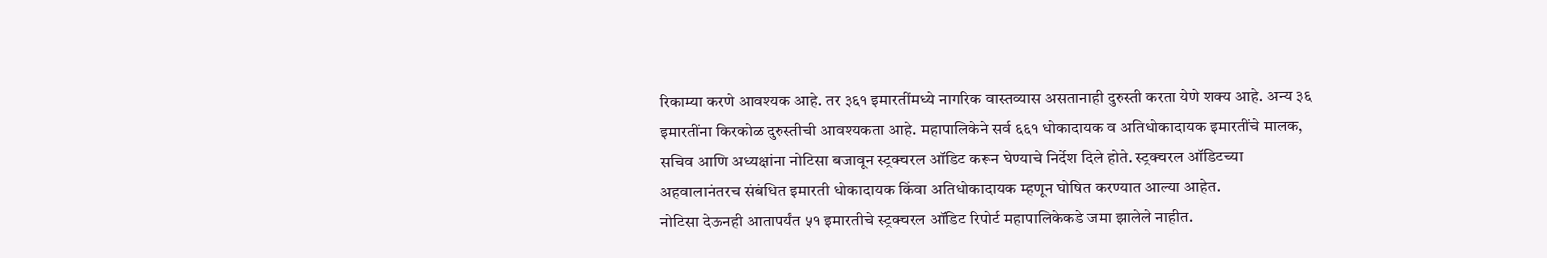रिकाम्या करणे आवश्यक आहे. तर ३६१ इमारतींमध्ये नागरिक वास्तव्यास असतानाही दुरुस्ती करता येणे शक्य आहे. अन्य ३६ इमारतींना किरकोळ दुरुस्तीची आवश्यकता आहे. महापालिकेने सर्व ६६१ धोकादायक व अतिधोकादायक इमारतींचे मालक, सचिव आणि अध्यक्षांना नोटिसा बजावून स्ट्रक्चरल ऑडिट करून घेण्याचे निर्देश दिले होते. स्ट्रक्चरल ऑडिटच्या अहवालानंतरच संबंधित इमारती धोकादायक किंवा अतिधोकादायक म्हणून घोषित करण्यात आल्या आहेत.
नोटिसा देऊनही आतापर्यंत ५१ इमारतीचे स्ट्रक्चरल ऑडिट रिपोर्ट महापालिकेकडे जमा झालेले नाहीत.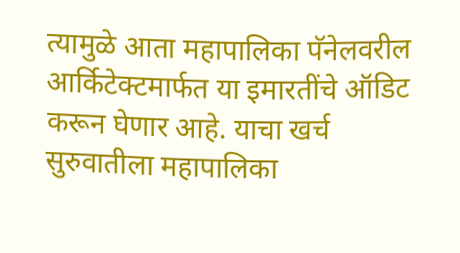त्यामुळे आता महापालिका पॅनेलवरील आर्किटेक्टमार्फत या इमारतींचे ऑडिट करून घेणार आहे. याचा खर्च सुरुवातीला महापालिका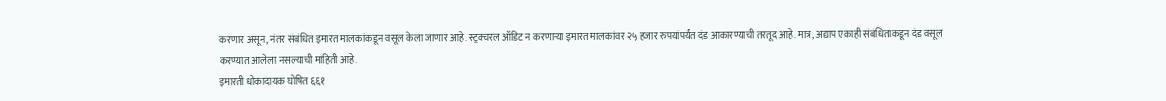करणार असून, नंतर संबंधित इमारत मालकांकडून वसूल केला जाणार आहे. स्ट्रक्चरल ऑडिट न करणाऱ्या इमारत मालकांवर २५ हजार रुपयांपर्यंत दंड आकारण्याची तरतूद आहे. मात्र, अद्याप एकाही संबंधिताकडून दंड वसूल करण्यात आलेला नसल्याची माहिती आहे.
इमारती धोकादायक घोषित ६६१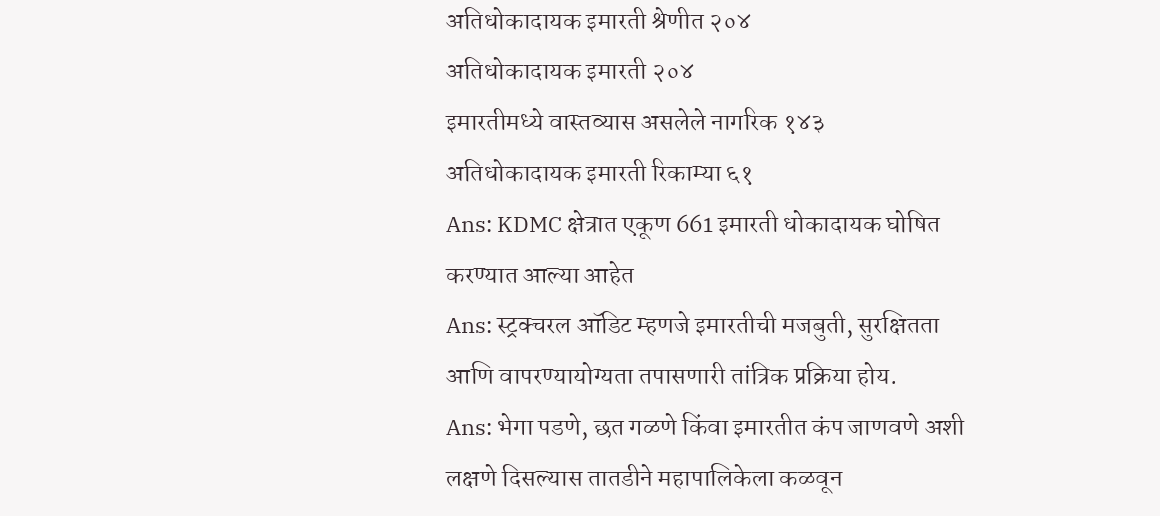अतिधोकादायक इमारती श्रेणीत २०४
अतिधोकादायक इमारती २०४
इमारतीमध्ये वास्तव्यास असलेले नागरिक १४३
अतिधोकादायक इमारती रिकाम्या ६१
Ans: KDMC क्षेत्रात एकूण 661 इमारती धोकादायक घोषित करण्यात आल्या आहेत
Ans: स्ट्रक्चरल ऑडिट म्हणजे इमारतीची मजबुती, सुरक्षितता आणि वापरण्यायोग्यता तपासणारी तांत्रिक प्रक्रिया होय.
Ans: भेगा पडणे, छत गळणे किंवा इमारतीत कंप जाणवणे अशी लक्षणे दिसल्यास तातडीने महापालिकेला कळवून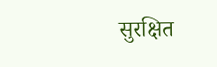सुरक्षित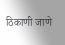ठिकाणी जाणे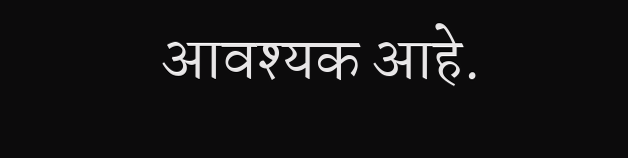आवश्यक आहे.